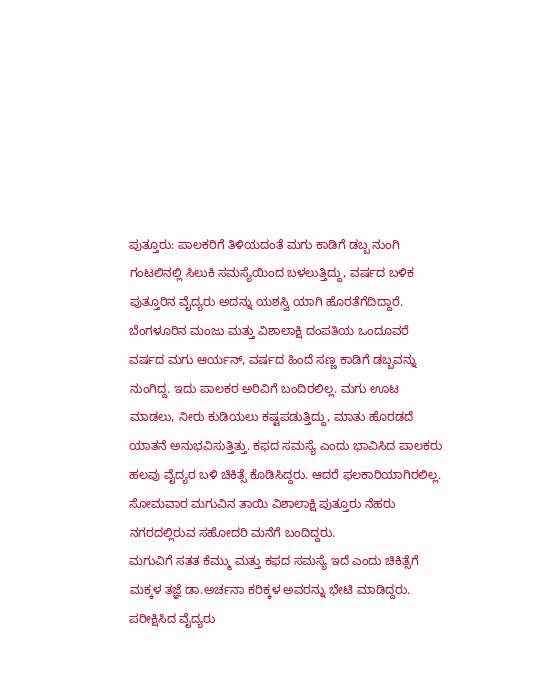ಪುತ್ತೂರು: ಪಾಲಕರಿಗೆ ತಿಳಿಯದಂತೆ ಮಗು ಕಾಡಿಗೆ ಡಬ್ಬ ನುಂಗಿ ಗಂಟಲಿನಲ್ಲಿ ಸಿಲುಕಿ ಸಮಸ್ಯೆಯಿಂದ ಬಳಲುತ್ತಿದ್ದು, ವರ್ಷದ ಬಳಿಕ ಪುತ್ತೂರಿನ ವೈದ್ಯರು ಅದನ್ನು ಯಶಸ್ವಿ ಯಾಗಿ ಹೊರತೆಗೆದಿದ್ದಾರೆ.
ಬೆಂಗಳೂರಿನ ಮಂಜು ಮತ್ತು ವಿಶಾಲಾಕ್ಷಿ ದಂಪತಿಯ ಒಂದೂವರೆ ವರ್ಷದ ಮಗು ಆರ್ಯನ್, ವರ್ಷದ ಹಿಂದೆ ಸಣ್ಣ ಕಾಡಿಗೆ ಡಬ್ಬವನ್ನು ನುಂಗಿದ್ದ. ಇದು ಪಾಲಕರ ಅರಿವಿಗೆ ಬಂದಿರಲಿಲ್ಲ. ಮಗು ಊಟ ಮಾಡಲು, ನೀರು ಕುಡಿಯಲು ಕಷ್ಟಪಡುತ್ತಿದ್ದು, ಮಾತು ಹೊರಡದೆ ಯಾತನೆ ಅನುಭವಿಸುತ್ತಿತ್ತು. ಕಫದ ಸಮಸ್ಯೆ ಎಂದು ಭಾವಿಸಿದ ಪಾಲಕರು ಹಲವು ವೈದ್ಯರ ಬಳಿ ಚಿಕಿತ್ಸೆ ಕೊಡಿಸಿದ್ದರು. ಆದರೆ ಫಲಕಾರಿಯಾಗಿರಲಿಲ್ಲ. ಸೋಮವಾರ ಮಗುವಿನ ತಾಯಿ ವಿಶಾಲಾಕ್ಷಿ ಪುತ್ತೂರು ನೆಹರು ನಗರದಲ್ಲಿರುವ ಸಹೋದರಿ ಮನೆಗೆ ಬಂದಿದ್ದರು.
ಮಗುವಿಗೆ ಸತತ ಕೆಮ್ಮು ಮತ್ತು ಕಫದ ಸಮಸ್ಯೆ ಇದೆ ಎಂದು ಚಿಕಿತ್ಸೆಗೆ ಮಕ್ಕಳ ತಜ್ಞೆ ಡಾ.ಅರ್ಚನಾ ಕರಿಕ್ಕಳ ಅವರನ್ನು ಭೇಟಿ ಮಾಡಿದ್ದರು. ಪರೀಕ್ಷಿಸಿದ ವೈದ್ಯರು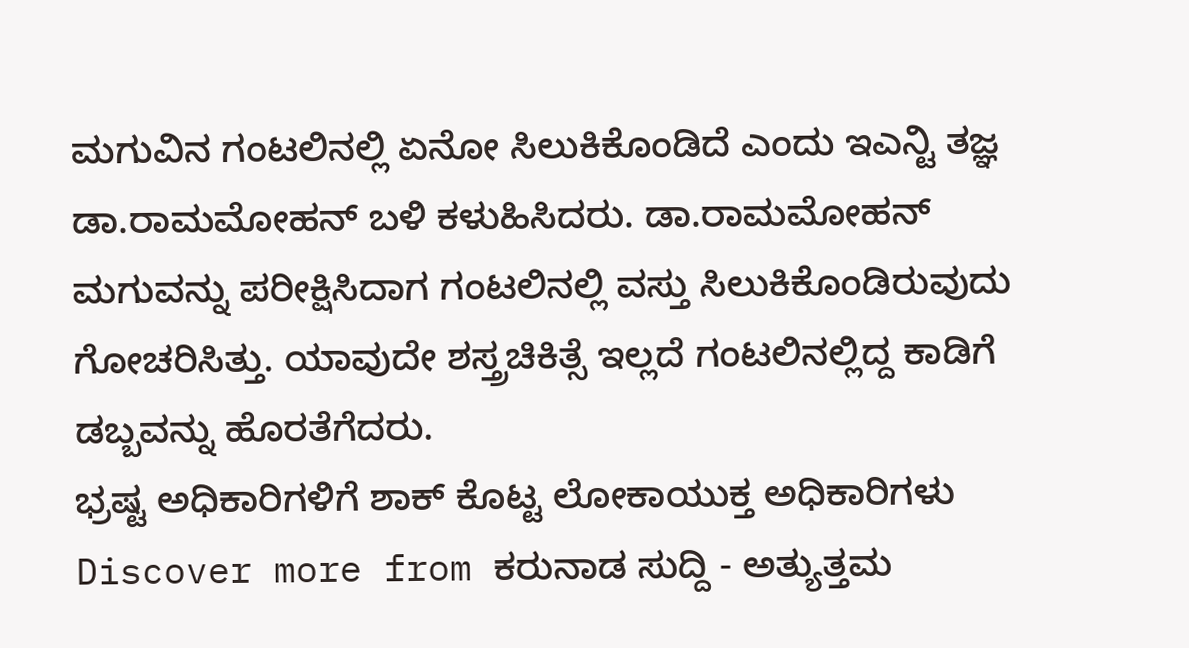ಮಗುವಿನ ಗಂಟಲಿನಲ್ಲಿ ಏನೋ ಸಿಲುಕಿಕೊಂಡಿದೆ ಎಂದು ಇಎನ್ಟಿ ತಜ್ಞ ಡಾ.ರಾಮಮೋಹನ್ ಬಳಿ ಕಳುಹಿಸಿದರು. ಡಾ.ರಾಮಮೋಹನ್ ಮಗುವನ್ನು ಪರೀಕ್ಷಿಸಿದಾಗ ಗಂಟಲಿನಲ್ಲಿ ವಸ್ತು ಸಿಲುಕಿಕೊಂಡಿರುವುದು ಗೋಚರಿಸಿತ್ತು. ಯಾವುದೇ ಶಸ್ತ್ರಚಿಕಿತ್ಸೆ ಇಲ್ಲದೆ ಗಂಟಲಿನಲ್ಲಿದ್ದ ಕಾಡಿಗೆ ಡಬ್ಬವನ್ನು ಹೊರತೆಗೆದರು.
ಭ್ರಷ್ಟ ಅಧಿಕಾರಿಗಳಿಗೆ ಶಾಕ್ ಕೊಟ್ಟ ಲೋಕಾಯುಕ್ತ ಅಧಿಕಾರಿಗಳು
Discover more from ಕರುನಾಡ ಸುದ್ದಿ - ಅತ್ಯುತ್ತಮ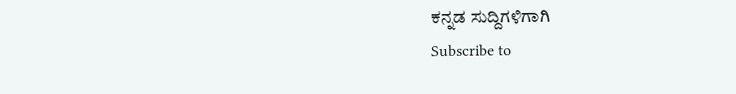ಕನ್ನಡ ಸುದ್ದಿಗಳಿಗಾಗಿ
Subscribe to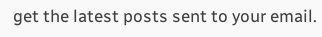get the latest posts sent to your email.